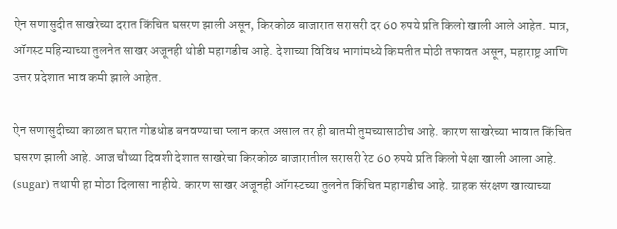ऐन सणासुदीत साखरेच्या दरात किंचित घसरण झाली असून, किरकोळ बाजारात सरासरी दर 60 रुपये प्रति किलो खाली आले आहेत. मात्र, ऑगस्ट महिन्याच्या तुलनेत साखर अजूनही थोडी महागडीच आहे. देशाच्या विविध भागांमध्ये किमतीत मोठी तफावत असून, महाराष्ट्र आणि उत्तर प्रदेशात भाव कमी झाले आहेत.

ऐन सणासुदीच्या काळात घरात गोडधोड बनवण्याचा प्लान करत असाल तर ही बातमी तुमच्यासाठीच आहे. कारण साखरेच्या भावात किंचित घसरण झाली आहे. आज चौथ्या दिवशी देशात साखरेचा किरकोळ बाजारातील सरासरी रेट 60 रुपये प्रति किलो पेक्षा खाली आला आहे. (sugar) तथापी हा मोठा दिलासा नाहीये. कारण साखर अजूनही ऑगस्टच्या तुलनेत किंचित महागडीच आहे. ग्राहक संरक्षण खात्याच्या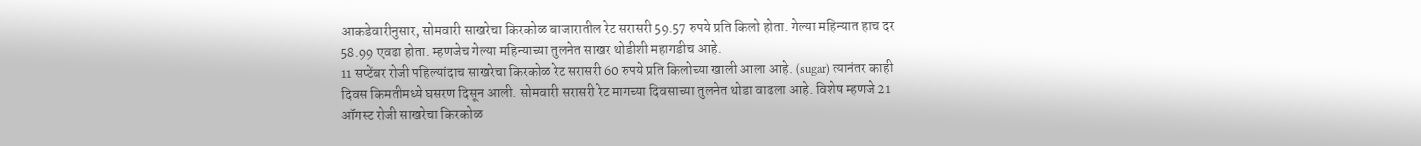आकडेवारीनुसार, सोमवारी साखरेचा किरकोळ बाजारातील रेट सरासरी 59.57 रुपये प्रति किलो होता. गेल्या महिन्यात हाच दर 58.99 एवढा होता. म्हणजेच गेल्या महिन्याच्या तुलनेत साखर थोडीशी महागडीच आहे.
11 सप्टेंबर रोजी पहिल्यांदाच साखरेचा किरकोळ रेट सरासरी 60 रुपये प्रति किलोच्या खाली आला आहे. (sugar) त्यानंतर काही दिवस किमतीमध्ये घसरण दिसून आली. सोमवारी सरासरी रेट मागच्या दिवसाच्या तुलनेत थोडा वाढला आहे. विशेष म्हणजे 21 ऑगस्ट रोजी साखरेचा किरकोळ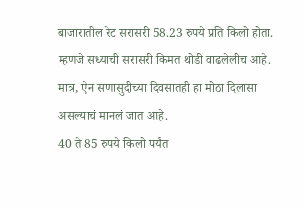बाजारातील रेट सरासरी 58.23 रुपये प्रति किलो होता. म्हणजे सध्याची सरासरी किमत थोडी वाढलेलीच आहे. मात्र, ऐन सणासुदीच्या दिवसातही हा मोठा दिलासा असल्याचं मानलं जात आहे.
40 ते 85 रुपये किलो पर्यंत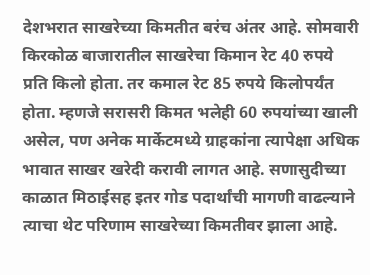देशभरात साखरेच्या किमतीत बरंच अंतर आहे. सोमवारी किरकोळ बाजारातील साखरेचा किमान रेट 40 रुपये प्रति किलो होता. तर कमाल रेट 85 रुपये किलोपर्यंत होता. म्हणजे सरासरी किमत भलेही 60 रुपयांच्या खाली असेल, पण अनेक मार्केटमध्ये ग्राहकांना त्यापेक्षा अधिक भावात साखर खरेदी करावी लागत आहे. सणासुदीच्या काळात मिठाईसह इतर गोड पदार्थांची मागणी वाढल्याने त्याचा थेट परिणाम साखरेच्या किमतीवर झाला आहे.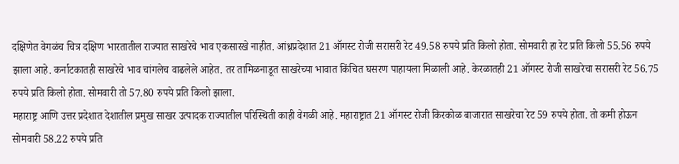दक्षिणेत वेगळंच चित्र दक्षिण भारतातील राज्यात साखरेचे भाव एकसारखे नाहीत. आंध्रप्रदेशात 21 ऑगस्ट रोजी सरासरी रेट 49.58 रुपये प्रति किलो होता. सोमवारी हा रेट प्रति किलो 55.56 रुपये झाला आहे. कर्नाटकातही साखरेचे भाव चांगलेच वाढलेले आहेत. तर तामिळनाडूत साखरेच्या भावात किंचित घसरण पाहायला मिळाली आहे. केरळातही 21 ऑगस्ट रोजी साखरेचा सरासरी रेट 56.75 रुपये प्रति किलो होता. सोमवारी तो 57.80 रुपये प्रति किलो झाला.
महाराष्ट्र आणि उत्तर प्रदेशात देशातील प्रमुख साखर उत्पादक राज्यातील परिस्थिती काही वेगळी आहे. महाराष्ट्रात 21 ऑगस्ट रोजी किरकोळ बाजारात साखरेचा रेट 59 रुपये होता. तो कमी होऊन सोमवारी 58.22 रुपये प्रति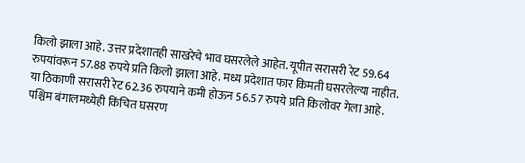किलो झाला आहे. उत्तर प्रदेशातही साखरेचे भाव घसरलेले आहेत. यूपीत सरासरी रेट 59.64 रुपयांवरून 57.88 रुपये प्रति किलो झाला आहे. मध्य प्रदेशात फार किमती घसरलेल्या नाहीत. या ठिकाणी सरासरी रेट 62.36 रुपयाने कमी होऊन 56.57 रुपये प्रति किलोवर गेला आहे. पश्चिम बंगालमध्येही किंचित घसरण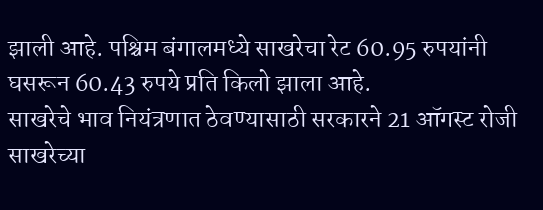झाली आहे. पश्चिम बंगालमध्ये साखरेचा रेट 60.95 रुपयांनी घसरून 60.43 रुपये प्रति किलो झाला आहे.
साखरेचे भाव नियंत्रणात ठेवण्यासाठी सरकारने 21 ऑगस्ट रोजी साखरेच्या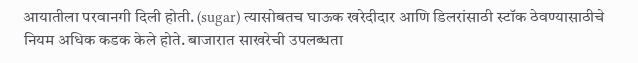आयातीला परवानगी दिली होती. (sugar) त्यासोबतच घाऊक खरेदीदार आणि डिलरांसाठी स्टॉक ठेवण्यासाठीचे नियम अधिक कडक केले होते. बाजारात साखरेची उपलब्धता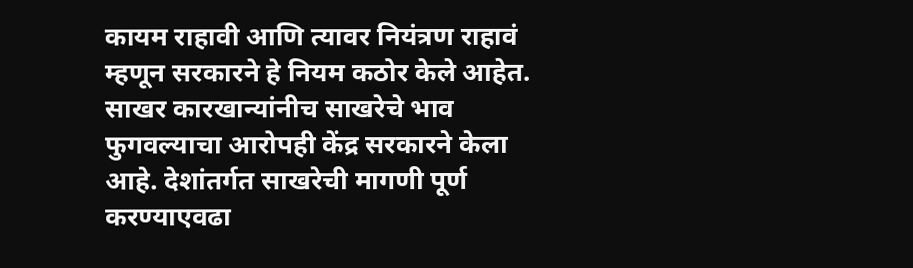कायम राहावी आणि त्यावर नियंत्रण राहावं म्हणून सरकारने हे नियम कठोर केले आहेत. साखर कारखान्यांनीच साखरेचे भाव फुगवल्याचा आरोपही केंद्र सरकारने केला आहे. देशांतर्गत साखरेची मागणी पूर्ण करण्याएवढा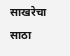साखरेचा साठा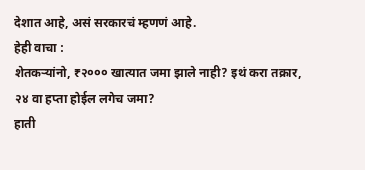देशात आहे, असं सरकारचं म्हणणं आहे.
हेही वाचा :
शेतकऱ्यांनो, ₹२००० खात्यात जमा झाले नाही? इथं करा तक्रार, २४ वा हप्ता होईल लगेच जमा?
हाती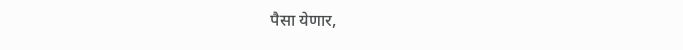पैसा येणार,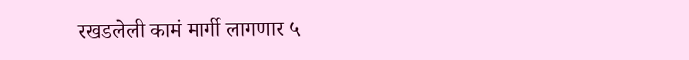रखडलेली कामं मार्गी लागणार ५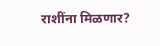राशींना मिळणार?